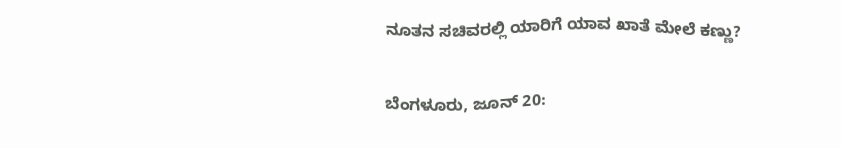ನೂತನ ಸಚಿವರಲ್ಲಿ ಯಾರಿಗೆ ಯಾವ ಖಾತೆ ಮೇಲೆ ಕಣ್ಣು?

ಬೆಂಗಳೂರು, ಜೂನ್ 20: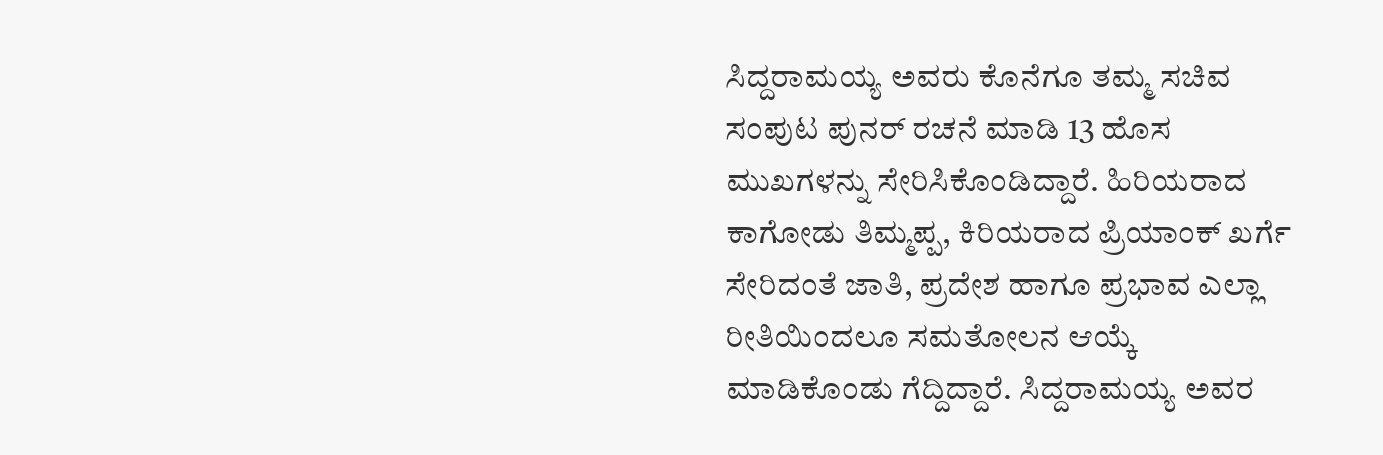ಸಿದ್ದರಾಮಯ್ಯ ಅವರು ಕೊನೆಗೂ ತಮ್ಮ ಸಚಿವ ಸಂಪುಟ ಪುನರ್ ರಚನೆ ಮಾಡಿ 13 ಹೊಸ ಮುಖಗಳನ್ನು ಸೇರಿಸಿಕೊಂಡಿದ್ದಾರೆ. ಹಿರಿಯರಾದ ಕಾಗೋಡು ತಿಮ್ಮಪ್ಪ, ಕಿರಿಯರಾದ ಪ್ರಿಯಾಂಕ್ ಖರ್ಗೆ ಸೇರಿದಂತೆ ಜಾತಿ, ಪ್ರದೇಶ ಹಾಗೂ ಪ್ರಭಾವ ಎಲ್ಲಾ ರೀತಿಯಿಂದಲೂ ಸಮತೋಲನ ಆಯ್ಕೆ ಮಾಡಿಕೊಂಡು ಗೆದ್ದಿದ್ದಾರೆ. ಸಿದ್ದರಾಮಯ್ಯ ಅವರ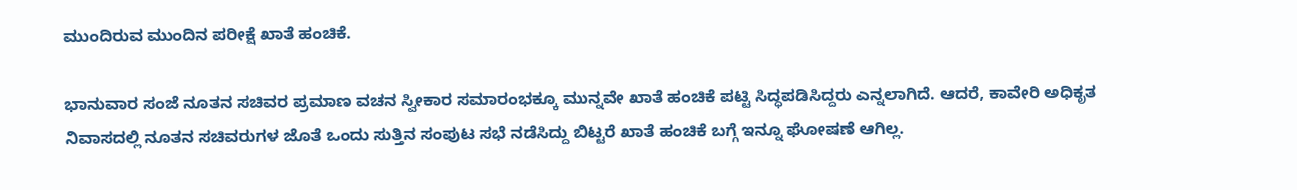ಮುಂದಿರುವ ಮುಂದಿನ ಪರೀಕ್ಷೆ ಖಾತೆ ಹಂಚಿಕೆ.

ಭಾನುವಾರ ಸಂಜೆ ನೂತನ ಸಚಿವರ ಪ್ರಮಾಣ ವಚನ ಸ್ವೀಕಾರ ಸಮಾರಂಭಕ್ಕೂ ಮುನ್ನವೇ ಖಾತೆ ಹಂಚಿಕೆ ಪಟ್ಟಿ ಸಿದ್ಧಪಡಿಸಿದ್ದರು ಎನ್ನಲಾಗಿದೆ. ಆದರೆ, ಕಾವೇರಿ ಅಧಿಕೃತ ನಿವಾಸದಲ್ಲಿ ನೂತನ ಸಚಿವರುಗಳ ಜೊತೆ ಒಂದು ಸುತ್ತಿನ ಸಂಪುಟ ಸಭೆ ನಡೆಸಿದ್ದು ಬಿಟ್ಟರೆ ಖಾತೆ ಹಂಚಿಕೆ ಬಗ್ಗೆ ಇನ್ನೂ ಘೋಷಣೆ ಆಗಿಲ್ಲ.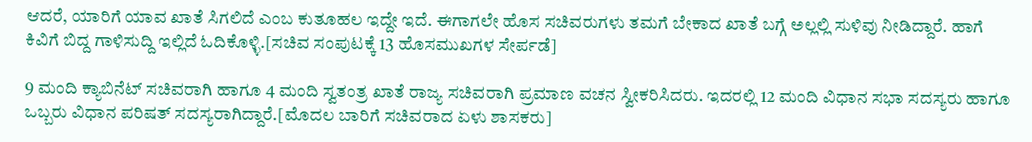ಆದರೆ, ಯಾರಿಗೆ ಯಾವ ಖಾತೆ ಸಿಗಲಿದೆ ಎಂಬ ಕುತೂಹಲ ಇದ್ದೇ ಇದೆ. ಈಗಾಗಲೇ ಹೊಸ ಸಚಿವರುಗಳು ತಮಗೆ ಬೇಕಾದ ಖಾತೆ ಬಗ್ಗೆ ಅಲ್ಲಲ್ಲಿ ಸುಳಿವು ನೀಡಿದ್ದಾರೆ. ಹಾಗೆ ಕಿವಿಗೆ ಬಿದ್ದ ಗಾಳಿಸುದ್ದಿ ಇಲ್ಲಿದೆ ಓದಿಕೊಳ್ಳಿ.[ಸಚಿವ ಸಂಪುಟಕ್ಕೆ 13 ಹೊಸಮುಖಗಳ ಸೇರ್ಪಡೆ]

9 ಮಂದಿ ಕ್ಯಾಬಿನೆಟ್ ಸಚಿವರಾಗಿ ಹಾಗೂ 4 ಮಂದಿ ಸ್ವತಂತ್ರ ಖಾತೆ ರಾಜ್ಯ ಸಚಿವರಾಗಿ ಪ್ರಮಾಣ ವಚನ ಸ್ವೀಕರಿಸಿದರು. ಇದರಲ್ಲಿ 12 ಮಂದಿ ವಿಧಾನ ಸಭಾ ಸದಸ್ಯರು ಹಾಗೂ ಒಬ್ಬರು ವಿಧಾನ ಪರಿಷತ್ ಸದಸ್ಯರಾಗಿದ್ದಾರೆ.[ಮೊದಲ ಬಾರಿಗೆ ಸಚಿವರಾದ ಏಳು ಶಾಸಕರು]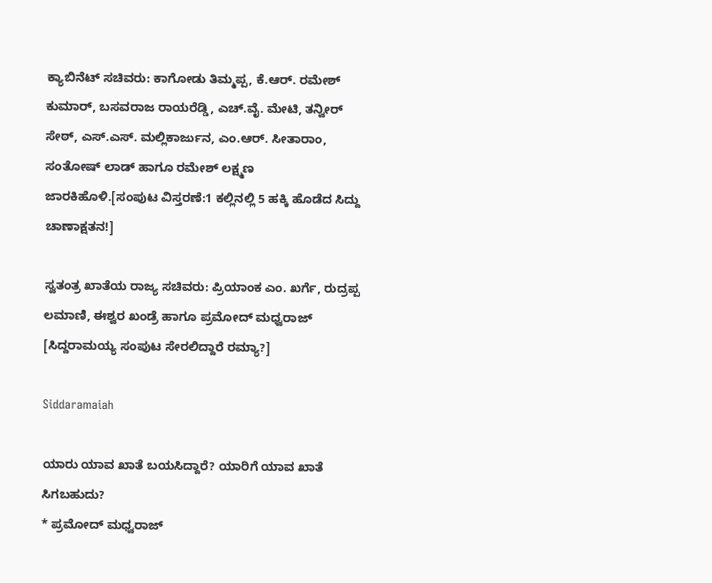ಕ್ಯಾಬಿನೆಟ್ ಸಚಿವರು: ಕಾಗೋಡು ತಿಮ್ಮಪ್ಪ, ಕೆ.ಆರ್. ರಮೇಶ್ ಕುಮಾರ್, ಬಸವರಾಜ ರಾಯರೆಡ್ಡಿ, ಎಚ್.ವೈ. ಮೇಟಿ, ತನ್ವೀರ್ ಸೇಠ್, ಎಸ್.ಎಸ್. ಮಲ್ಲಿಕಾರ್ಜುನ, ಎಂ.ಆರ್. ಸೀತಾರಾಂ, ಸಂತೋಷ್ ಲಾಡ್ ಹಾಗೂ ರಮೇಶ್ ಲಕ್ಷ್ಮಣ ಜಾರಕಿಹೊಳಿ.[ಸಂಪುಟ ವಿಸ್ತರಣೆ:1 ಕಲ್ಲಿನಲ್ಲಿ 5 ಹಕ್ಕಿ ಹೊಡೆದ ಸಿದ್ದು ಚಾಣಾಕ್ಷತನ!]

ಸ್ವತಂತ್ರ ಖಾತೆಯ ರಾಜ್ಯ ಸಚಿವರು: ಪ್ರಿಯಾಂಕ ಎಂ. ಖರ್ಗೆ, ರುದ್ರಪ್ಪ ಲಮಾಣಿ, ಈಶ್ವರ ಖಂಡ್ರೆ ಹಾಗೂ ಪ್ರಮೋದ್ ಮಧ್ವರಾಜ್ [ಸಿದ್ದರಾಮಯ್ಯ ಸಂಪುಟ ಸೇರಲಿದ್ದಾರೆ ರಮ್ಯಾ?]

Siddaramaiah

ಯಾರು ಯಾವ ಖಾತೆ ಬಯಸಿದ್ದಾರೆ? ಯಾರಿಗೆ ಯಾವ ಖಾತೆ ಸಿಗಬಹುದು?
* ಪ್ರಮೋದ್ ಮಧ್ವರಾಜ್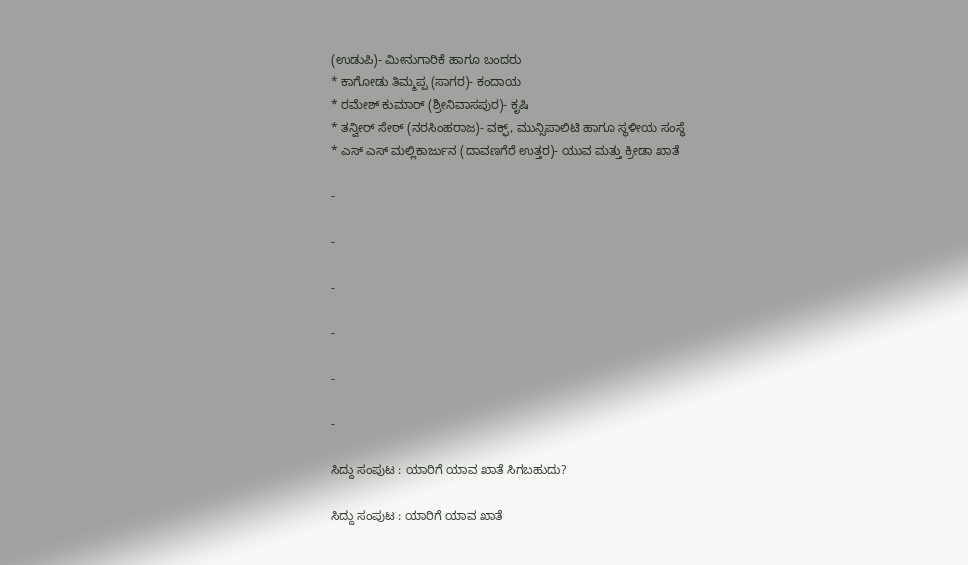(ಉಡುಪಿ)- ಮೀನುಗಾರಿಕೆ ಹಾಗೂ ಬಂದರು
* ಕಾಗೋಡು ತಿಮ್ಮಪ್ಪ (ಸಾಗರ)- ಕಂದಾಯ
* ರಮೇಶ್ ಕುಮಾರ್ (ಶ್ರೀನಿವಾಸಪುರ)- ಕೃಷಿ
* ತನ್ವೀರ್ ಸೇಠ್ (ನರಸಿಂಹರಾಜ)- ವಕ್ಫ್, ಮುನ್ಸಿಪಾಲಿಟಿ ಹಾಗೂ ಸ್ಥಳೀಯ ಸಂಸ್ಥೆ
* ಎಸ್ ಎಸ್ ಮಲ್ಲಿಕಾರ್ಜುನ (ದಾವಣಗೆರೆ ಉತ್ತರ)- ಯುವ ಮತ್ತು ಕ್ರೀಡಾ ಖಾತೆ

-

-

-

-

-

-

ಸಿದ್ದು ಸಂಪುಟ : ಯಾರಿಗೆ ಯಾವ ಖಾತೆ ಸಿಗಬಹುದು?

ಸಿದ್ದು ಸಂಪುಟ : ಯಾರಿಗೆ ಯಾವ ಖಾತೆ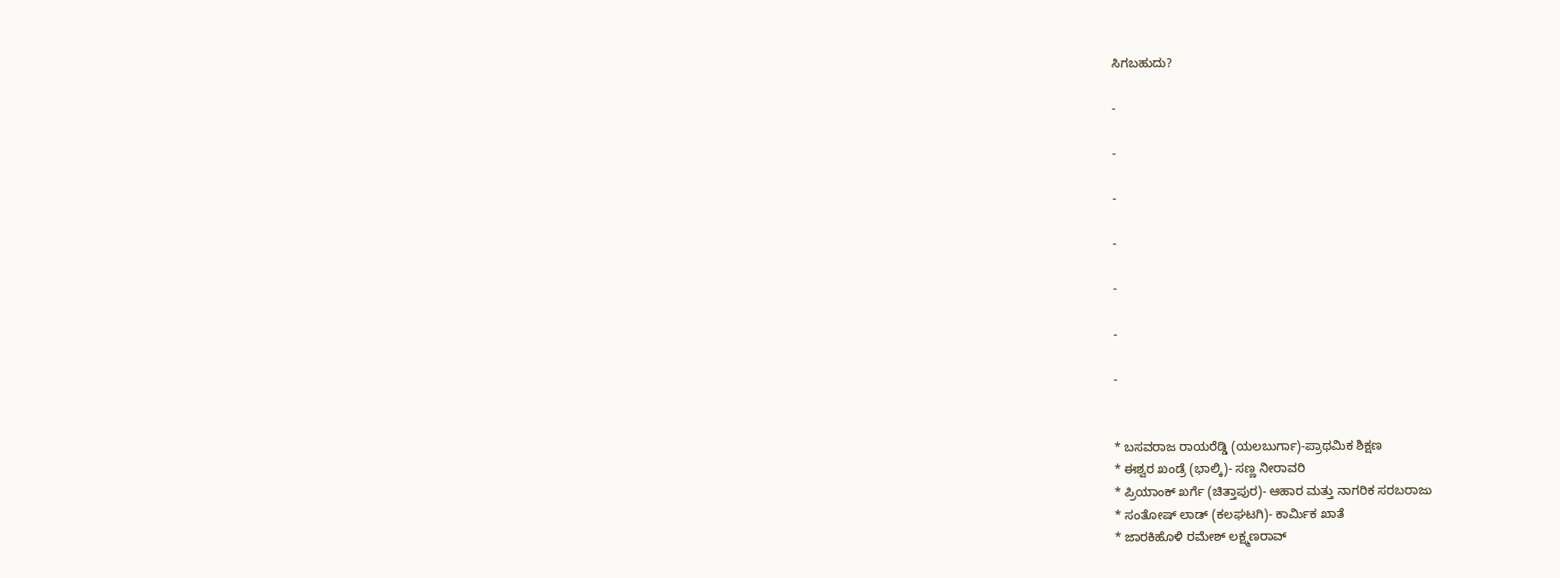ಸಿಗಬಹುದು?

-

-

-

-

-

-

-


* ಬಸವರಾಜ ರಾಯರೆಡ್ಡಿ (ಯಲಬುರ್ಗಾ)-ಪ್ರಾಥಮಿಕ ಶಿಕ್ಷಣ
* ಈಶ್ವರ ಖಂಡ್ರೆ (ಭಾಲ್ಕಿ)- ಸಣ್ಣ ನೀರಾವರಿ
* ಪ್ರಿಯಾಂಕ್ ಖರ್ಗೆ (ಚಿತ್ತಾಪುರ)- ಆಹಾರ ಮತ್ತು ನಾಗರಿಕ ಸರಬರಾಜು
* ಸಂತೋಷ್ ಲಾಡ್ (ಕಲಘಟಗಿ)- ಕಾರ್ಮಿಕ ಖಾತೆ
* ಜಾರಕಿಹೊಳಿ ರಮೇಶ್ ಲಕ್ಷ್ಮಣರಾವ್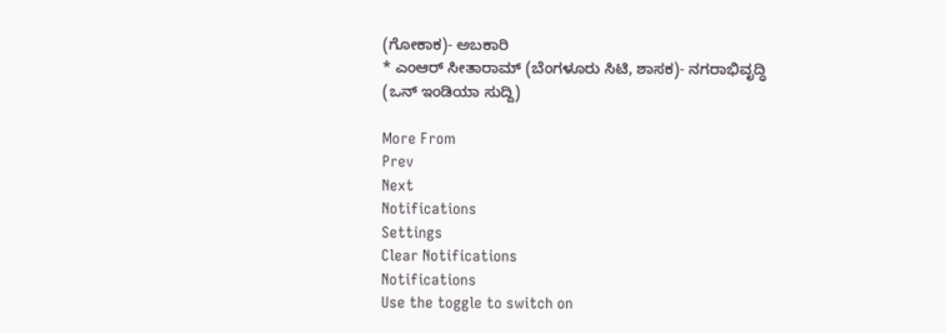(ಗೋಕಾಕ)- ಅಬಕಾರಿ
* ಎಂಆರ್ ಸೀತಾರಾಮ್ (ಬೆಂಗಳೂರು ಸಿಟಿ, ಶಾಸಕ)- ನಗರಾಭಿವೃದ್ಧಿ
(ಒನ್ ಇಂಡಿಯಾ ಸುದ್ದಿ)

More From
Prev
Next
Notifications
Settings
Clear Notifications
Notifications
Use the toggle to switch on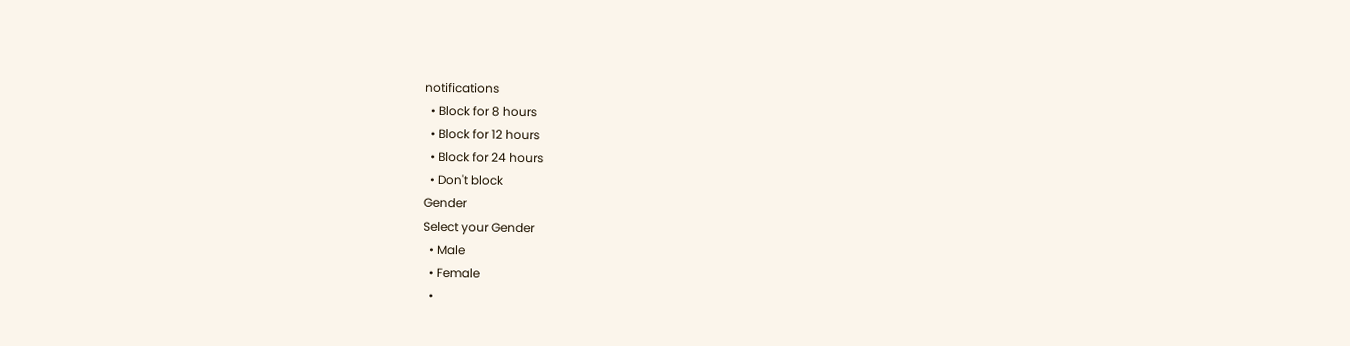notifications
  • Block for 8 hours
  • Block for 12 hours
  • Block for 24 hours
  • Don't block
Gender
Select your Gender
  • Male
  • Female
  •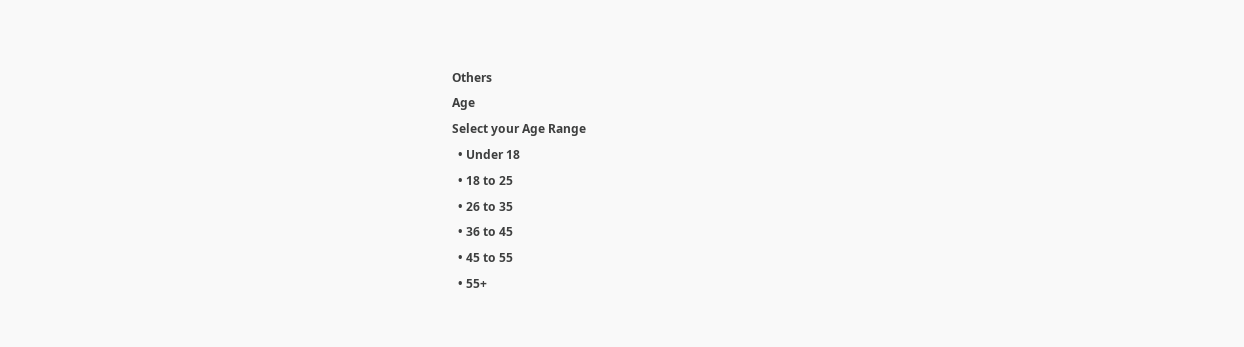Others
Age
Select your Age Range
  • Under 18
  • 18 to 25
  • 26 to 35
  • 36 to 45
  • 45 to 55
  • 55+